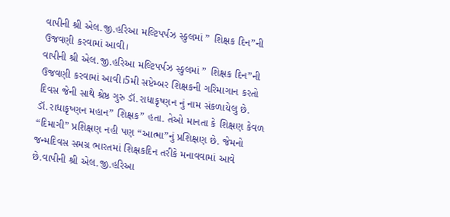વાપીની શ્રી એલ.જી.હરિઆ મલ્ટિપર્પઝ સ્કુલમાં ” શિક્ષક દિન”ની ઉજવણી કરવામાં આવી।
વાપીની શ્રી એલ.જી.હરિઆ મલ્ટિપર્પઝ સ્કુલમાં ” શિક્ષક દિન”ની ઉજવણી કરવામાં આવી।5મી સપ્ટેમ્બર શિક્ષકની ગરિમાગાન કરતો દિવસ જેની સાથે શ્રેષ્ઠ ગુરુ ડૉ.રાધાકૃષ્ણન નું નામ સંકળાયેલુ છે. ડૉ.રાધાકૃષ્ણન મહાન” શિક્ષક” હતા. તેઓ માનતા કે શિક્ષણ કેવળ “દિમાગી” પ્રશિક્ષણ નહી પણ “આત્મા”નું પ્રશિક્ષણ છે. જેમનો જન્મદિવસ સમગ્ર ભારતમાં શિક્ષકદિન તરીકે મનાવવામાં આવે છે.વાપીની શ્રી એલ.જી.હરિઆ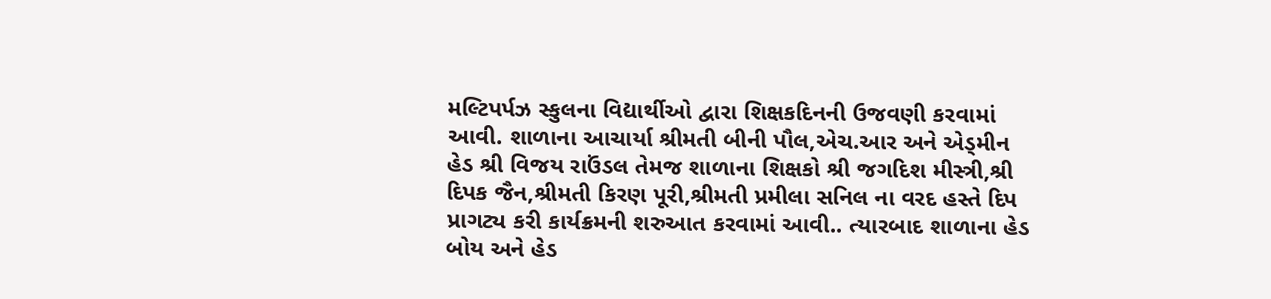મલ્ટિપર્પઝ સ્કુલના વિદ્યાર્થીઓ દ્વારા શિક્ષકદિનની ઉજવણી કરવામાં આવી. શાળાના આચાર્યા શ્રીમતી બીની પૌલ,એચ.આર અને એડ્મીન હેડ શ્રી વિજય રાઉંડલ તેમજ શાળાના શિક્ષકો શ્રી જગદિશ મીસ્ત્રી,શ્રી દિપક જૈન,શ્રીમતી કિરણ પૂરી,શ્રીમતી પ્રમીલા સનિલ ના વરદ હસ્તે દિપ પ્રાગટ્ય કરી કાર્યક્રમની શરુઆત કરવામાં આવી.. ત્યારબાદ શાળાના હેડ બોય અને હેડ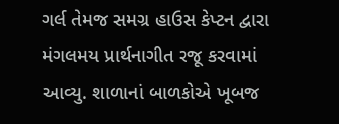ગર્લ તેમજ સમગ્ર હાઉસ કેપ્ટન દ્વારા મંગલમય પ્રાર્થનાગીત રજૂ કરવામાં આવ્યુ. શાળાનાં બાળકોએ ખૂબજ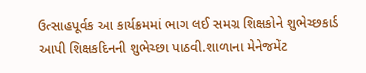ઉત્સાહપૂર્વક આ કાર્યક્રમમાં ભાગ લઈ સમગ્ર શિક્ષકોને શુભેચ્છકાર્ડ આપી શિક્ષકદિનની શુભેચ્છા પાઠવી.શાળાના મેનેજમેંટ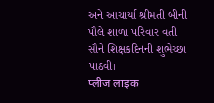અને આચાર્યા શ્રીમતી બીની પૌલે શાળા પરિવાર વતી સૌને શિક્ષકદિનની શુભેચ્છા પાઠવી।
प्लीज लाइक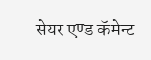सेयर एण्ड कॅमेन्ट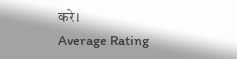करे।
Average Rating